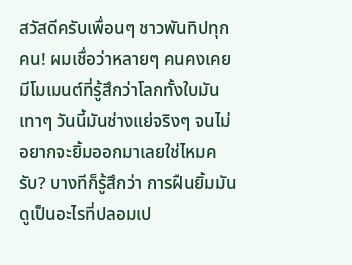สวัสดีครับเพื่อนๆ ชาวพันทิปทุกคน! ผมเชื่อว่าหลายๆ คนคงเคยมีโมเมนต์ที่รู้สึกว่าโลกทั้งใบมันเทาๆ วันนี้มันช่างแย่จริงๆ จนไม่อยากจะยิ้มออกมาเลยใช่ไหมครับ? บางทีก็รู้สึกว่า การฝืนยิ้มมันดูเป็นอะไรที่ปลอมเป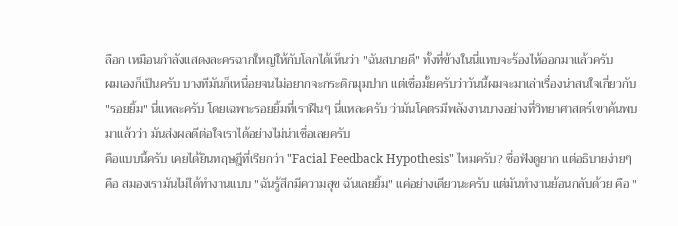ลือก เหมือนกำลังแสดงละครฉากใหญ่ให้กับโลกได้เห็นว่า "ฉันสบายดี" ทั้งที่ข้างในนี่แทบจะร้องไห้ออกมาแล้วครับ
ผมเองก็เป็นครับ บางทีมันก็เหนื่อยจนไม่อยากจะกระดิกมุมปาก แต่เชื่อมั้ยครับว่าวันนี้ผมจะมาเล่าเรื่องน่าสนใจเกี่ยวกับ "รอยยิ้ม" นี่แหละครับ โดยเฉพาะรอยยิ้มที่เราฝืนๆ นี่แหละครับ ว่ามันโคตรมีพลังงานบางอย่างที่วิทยาศาสตร์เขาค้นพบมาแล้วว่า มันส่งผลดีต่อใจเราได้อย่างไม่น่าเชื่อเลยครับ
คือแบบนี้ครับ เคยได้ยินทฤษฎีที่เรียกว่า "Facial Feedback Hypothesis" ไหมครับ? ชื่อฟังดูยาก แต่อธิบายง่ายๆ คือ สมองเรามันไม่ได้ทำงานแบบ "ฉันรู้สึกมีความสุข ฉันเลยยิ้ม" แค่อย่างเดียวนะครับ แต่มันทำงานย้อนกลับด้วย คือ "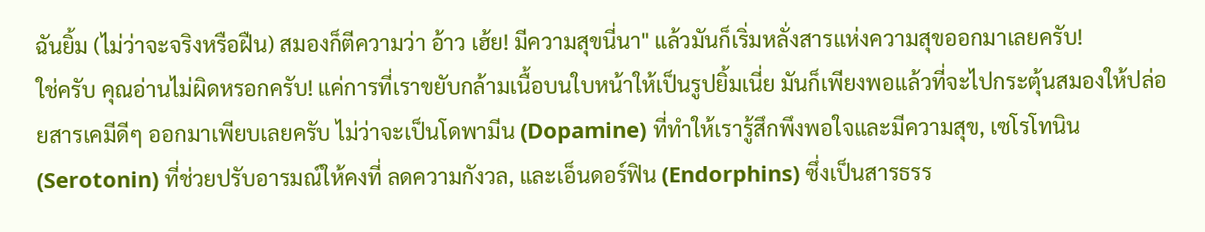ฉันยิ้ม (ไม่ว่าจะจริงหรือฝืน) สมองก็ตีความว่า อ้าว เฮ้ย! มีความสุขนี่นา" แล้วมันก็เริ่มหลั่งสารแห่งความสุขออกมาเลยครับ!
ใช่ครับ คุณอ่านไม่ผิดหรอกครับ! แค่การที่เราขยับกล้ามเนื้อบนใบหน้าให้เป็นรูปยิ้มเนี่ย มันก็เพียงพอแล้วที่จะไปกระตุ้นสมองให้ปล่อยสารเคมีดีๆ ออกมาเพียบเลยครับ ไม่ว่าจะเป็นโดพามีน (Dopamine) ที่ทำให้เรารู้สึกพึงพอใจและมีความสุข, เซโรโทนิน (Serotonin) ที่ช่วยปรับอารมณ์ให้คงที่ ลดความกังวล, และเอ็นดอร์ฟิน (Endorphins) ซึ่งเป็นสารธรร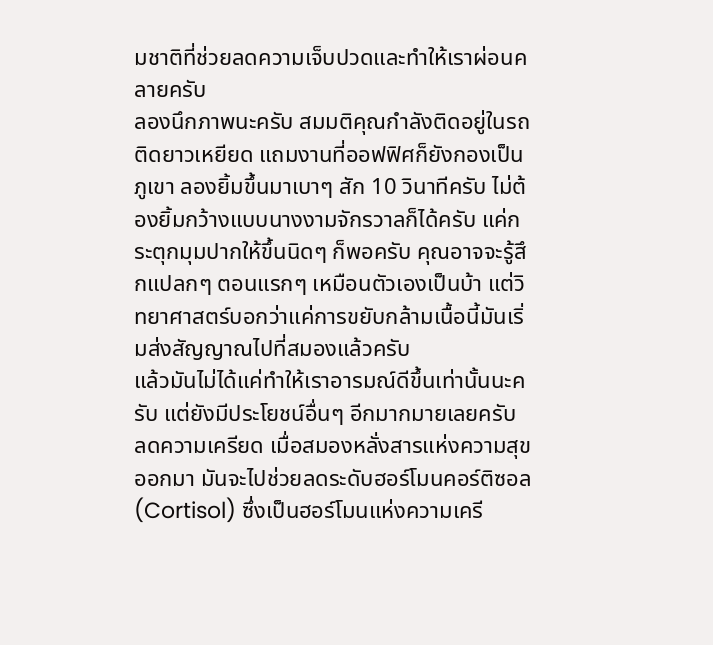มชาติที่ช่วยลดความเจ็บปวดและทำให้เราผ่อนคลายครับ
ลองนึกภาพนะครับ สมมติคุณกำลังติดอยู่ในรถติดยาวเหยียด แถมงานที่ออฟฟิศก็ยังกองเป็นภูเขา ลองยิ้มขึ้นมาเบาๆ สัก 10 วินาทีครับ ไม่ต้องยิ้มกว้างแบบนางงามจักรวาลก็ได้ครับ แค่กระตุกมุมปากให้ขึ้นนิดๆ ก็พอครับ คุณอาจจะรู้สึกแปลกๆ ตอนแรกๆ เหมือนตัวเองเป็นบ้า แต่วิทยาศาสตร์บอกว่าแค่การขยับกล้ามเนื้อนี้มันเริ่มส่งสัญญาณไปที่สมองแล้วครับ
แล้วมันไม่ได้แค่ทำให้เราอารมณ์ดีขึ้นเท่านั้นนะครับ แต่ยังมีประโยชน์อื่นๆ อีกมากมายเลยครับ
ลดความเครียด เมื่อสมองหลั่งสารแห่งความสุขออกมา มันจะไปช่วยลดระดับฮอร์โมนคอร์ติซอล (Cortisol) ซึ่งเป็นฮอร์โมนแห่งความเครี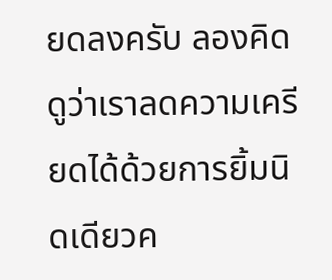ยดลงครับ ลองคิดดูว่าเราลดความเครียดได้ด้วยการยิ้มนิดเดียวค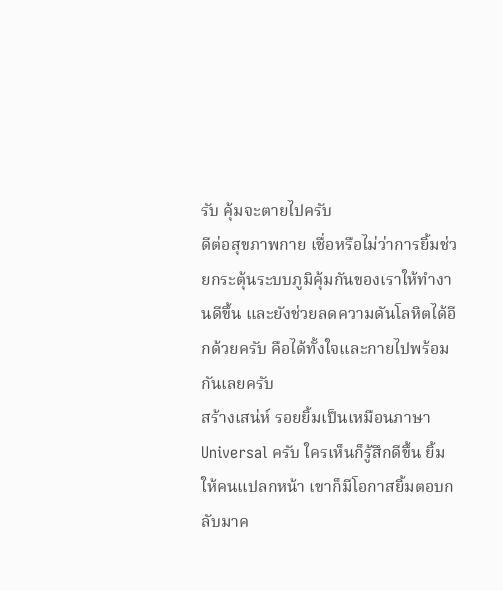รับ คุ้มจะตายไปครับ
ดีต่อสุขภาพกาย เชื่อหรือไม่ว่าการยิ้มช่วยกระตุ้นระบบภูมิคุ้มกันของเราให้ทำงานดีขึ้น และยังช่วยลดความดันโลหิตได้อีกด้วยครับ คือได้ทั้งใจและกายไปพร้อมกันเลยครับ
สร้างเสน่ห์ รอยยิ้มเป็นเหมือนภาษา Universal ครับ ใครเห็นก็รู้สึกดีขึ้น ยิ้มให้คนแปลกหน้า เขาก็มีโอกาสยิ้มตอบกลับมาค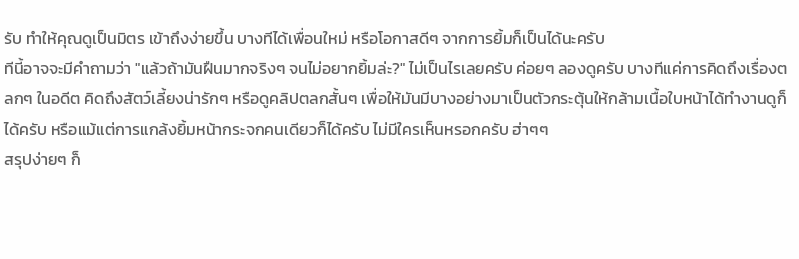รับ ทำให้คุณดูเป็นมิตร เข้าถึงง่ายขึ้น บางทีได้เพื่อนใหม่ หรือโอกาสดีๆ จากการยิ้มก็เป็นได้นะครับ
ทีนี้อาจจะมีคำถามว่า "แล้วถ้ามันฝืนมากจริงๆ จนไม่อยากยิ้มล่ะ?" ไม่เป็นไรเลยครับ ค่อยๆ ลองดูครับ บางทีแค่การคิดถึงเรื่องตลกๆ ในอดีต คิดถึงสัตว์เลี้ยงน่ารักๆ หรือดูคลิปตลกสั้นๆ เพื่อให้มันมีบางอย่างมาเป็นตัวกระตุ้นให้กล้ามเนื้อใบหน้าได้ทำงานดูก็ได้ครับ หรือแม้แต่การแกล้งยิ้มหน้ากระจกคนเดียวก็ได้ครับ ไม่มีใครเห็นหรอกครับ ฮ่าๆๆ
สรุปง่ายๆ ก็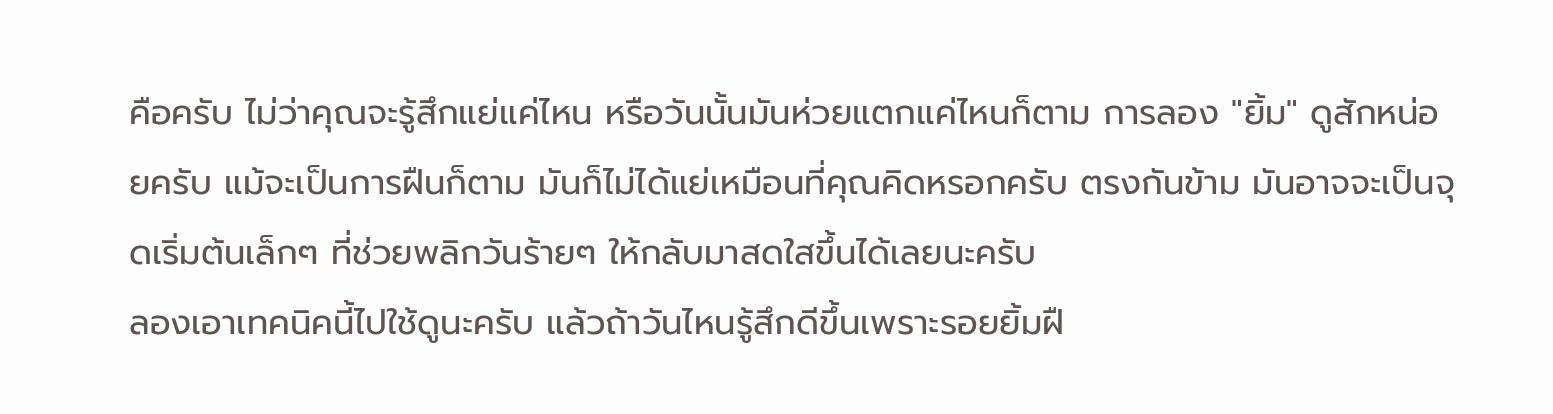คือครับ ไม่ว่าคุณจะรู้สึกแย่แค่ไหน หรือวันนั้นมันห่วยแตกแค่ไหนก็ตาม การลอง "ยิ้ม" ดูสักหน่อยครับ แม้จะเป็นการฝืนก็ตาม มันก็ไม่ได้แย่เหมือนที่คุณคิดหรอกครับ ตรงกันข้าม มันอาจจะเป็นจุดเริ่มต้นเล็กๆ ที่ช่วยพลิกวันร้ายๆ ให้กลับมาสดใสขึ้นได้เลยนะครับ
ลองเอาเทคนิคนี้ไปใช้ดูนะครับ แล้วถ้าวันไหนรู้สึกดีขึ้นเพราะรอยยิ้มฝื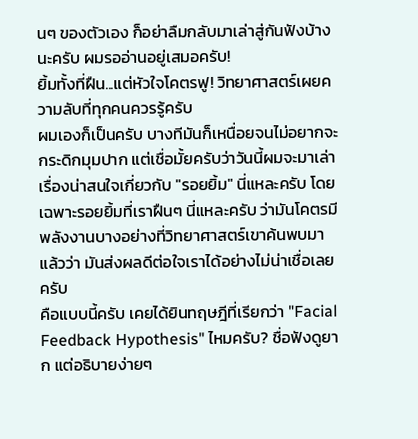นๆ ของตัวเอง ก็อย่าลืมกลับมาเล่าสู่กันฟังบ้างนะครับ ผมรออ่านอยู่เสมอครับ!
ยิ้มทั้งที่ฝืน...แต่หัวใจโคตรฟู! วิทยาศาสตร์เผยความลับที่ทุกคนควรรู้ครับ
ผมเองก็เป็นครับ บางทีมันก็เหนื่อยจนไม่อยากจะกระดิกมุมปาก แต่เชื่อมั้ยครับว่าวันนี้ผมจะมาเล่าเรื่องน่าสนใจเกี่ยวกับ "รอยยิ้ม" นี่แหละครับ โดยเฉพาะรอยยิ้มที่เราฝืนๆ นี่แหละครับ ว่ามันโคตรมีพลังงานบางอย่างที่วิทยาศาสตร์เขาค้นพบมาแล้วว่า มันส่งผลดีต่อใจเราได้อย่างไม่น่าเชื่อเลยครับ
คือแบบนี้ครับ เคยได้ยินทฤษฎีที่เรียกว่า "Facial Feedback Hypothesis" ไหมครับ? ชื่อฟังดูยาก แต่อธิบายง่ายๆ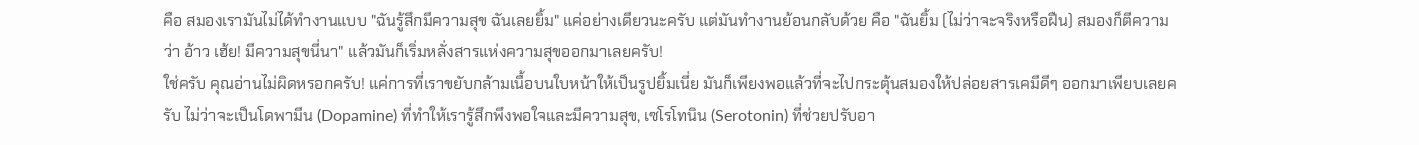คือ สมองเรามันไม่ได้ทำงานแบบ "ฉันรู้สึกมีความสุข ฉันเลยยิ้ม" แค่อย่างเดียวนะครับ แต่มันทำงานย้อนกลับด้วย คือ "ฉันยิ้ม (ไม่ว่าจะจริงหรือฝืน) สมองก็ตีความว่า อ้าว เฮ้ย! มีความสุขนี่นา" แล้วมันก็เริ่มหลั่งสารแห่งความสุขออกมาเลยครับ!
ใช่ครับ คุณอ่านไม่ผิดหรอกครับ! แค่การที่เราขยับกล้ามเนื้อบนใบหน้าให้เป็นรูปยิ้มเนี่ย มันก็เพียงพอแล้วที่จะไปกระตุ้นสมองให้ปล่อยสารเคมีดีๆ ออกมาเพียบเลยครับ ไม่ว่าจะเป็นโดพามีน (Dopamine) ที่ทำให้เรารู้สึกพึงพอใจและมีความสุข, เซโรโทนิน (Serotonin) ที่ช่วยปรับอา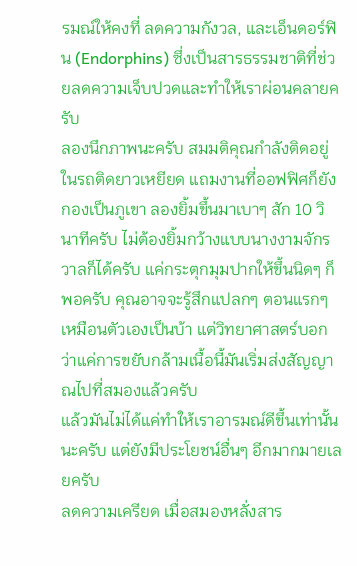รมณ์ให้คงที่ ลดความกังวล, และเอ็นดอร์ฟิน (Endorphins) ซึ่งเป็นสารธรรมชาติที่ช่วยลดความเจ็บปวดและทำให้เราผ่อนคลายครับ
ลองนึกภาพนะครับ สมมติคุณกำลังติดอยู่ในรถติดยาวเหยียด แถมงานที่ออฟฟิศก็ยังกองเป็นภูเขา ลองยิ้มขึ้นมาเบาๆ สัก 10 วินาทีครับ ไม่ต้องยิ้มกว้างแบบนางงามจักรวาลก็ได้ครับ แค่กระตุกมุมปากให้ขึ้นนิดๆ ก็พอครับ คุณอาจจะรู้สึกแปลกๆ ตอนแรกๆ เหมือนตัวเองเป็นบ้า แต่วิทยาศาสตร์บอกว่าแค่การขยับกล้ามเนื้อนี้มันเริ่มส่งสัญญาณไปที่สมองแล้วครับ
แล้วมันไม่ได้แค่ทำให้เราอารมณ์ดีขึ้นเท่านั้นนะครับ แต่ยังมีประโยชน์อื่นๆ อีกมากมายเลยครับ
ลดความเครียด เมื่อสมองหลั่งสาร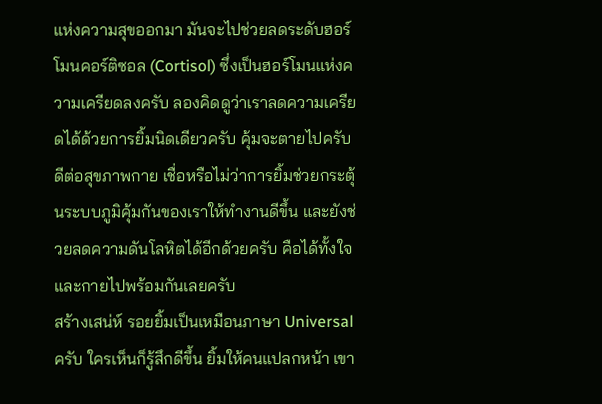แห่งความสุขออกมา มันจะไปช่วยลดระดับฮอร์โมนคอร์ติซอล (Cortisol) ซึ่งเป็นฮอร์โมนแห่งความเครียดลงครับ ลองคิดดูว่าเราลดความเครียดได้ด้วยการยิ้มนิดเดียวครับ คุ้มจะตายไปครับ
ดีต่อสุขภาพกาย เชื่อหรือไม่ว่าการยิ้มช่วยกระตุ้นระบบภูมิคุ้มกันของเราให้ทำงานดีขึ้น และยังช่วยลดความดันโลหิตได้อีกด้วยครับ คือได้ทั้งใจและกายไปพร้อมกันเลยครับ
สร้างเสน่ห์ รอยยิ้มเป็นเหมือนภาษา Universal ครับ ใครเห็นก็รู้สึกดีขึ้น ยิ้มให้คนแปลกหน้า เขา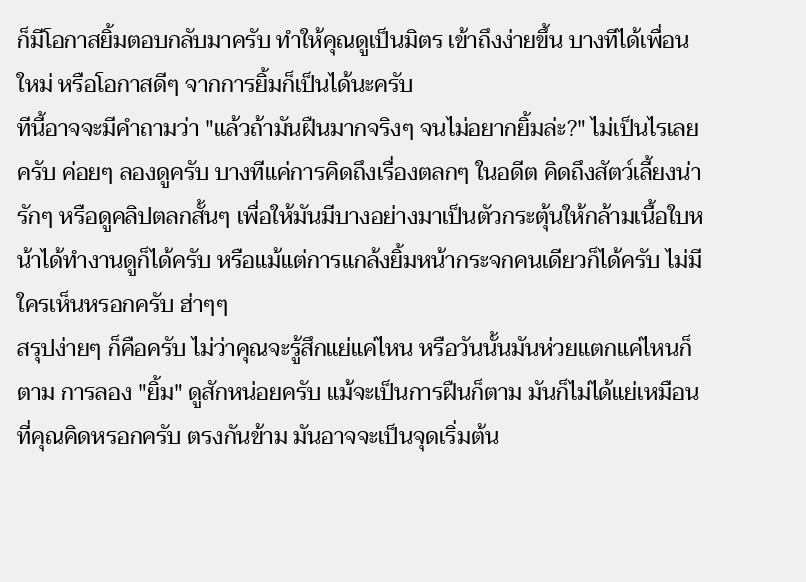ก็มีโอกาสยิ้มตอบกลับมาครับ ทำให้คุณดูเป็นมิตร เข้าถึงง่ายขึ้น บางทีได้เพื่อนใหม่ หรือโอกาสดีๆ จากการยิ้มก็เป็นได้นะครับ
ทีนี้อาจจะมีคำถามว่า "แล้วถ้ามันฝืนมากจริงๆ จนไม่อยากยิ้มล่ะ?" ไม่เป็นไรเลยครับ ค่อยๆ ลองดูครับ บางทีแค่การคิดถึงเรื่องตลกๆ ในอดีต คิดถึงสัตว์เลี้ยงน่ารักๆ หรือดูคลิปตลกสั้นๆ เพื่อให้มันมีบางอย่างมาเป็นตัวกระตุ้นให้กล้ามเนื้อใบหน้าได้ทำงานดูก็ได้ครับ หรือแม้แต่การแกล้งยิ้มหน้ากระจกคนเดียวก็ได้ครับ ไม่มีใครเห็นหรอกครับ ฮ่าๆๆ
สรุปง่ายๆ ก็คือครับ ไม่ว่าคุณจะรู้สึกแย่แค่ไหน หรือวันนั้นมันห่วยแตกแค่ไหนก็ตาม การลอง "ยิ้ม" ดูสักหน่อยครับ แม้จะเป็นการฝืนก็ตาม มันก็ไม่ได้แย่เหมือนที่คุณคิดหรอกครับ ตรงกันข้าม มันอาจจะเป็นจุดเริ่มต้น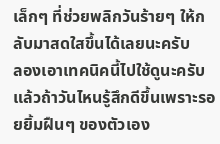เล็กๆ ที่ช่วยพลิกวันร้ายๆ ให้กลับมาสดใสขึ้นได้เลยนะครับ
ลองเอาเทคนิคนี้ไปใช้ดูนะครับ แล้วถ้าวันไหนรู้สึกดีขึ้นเพราะรอยยิ้มฝืนๆ ของตัวเอง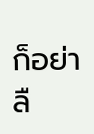ก็อย่าลื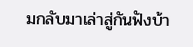มกลับมาเล่าสู่กันฟังบ้า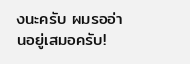งนะครับ ผมรออ่านอยู่เสมอครับ!